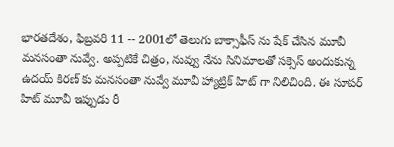భారతదేశం, ఫిబ్రవరి 11 -- 2001లో తెలుగు బాక్సాఫీస్ ను షేక్ చేసిన మూవీ మనసంతా నువ్వే. అప్పటికే చిత్రం, నువ్వు నేను సినిమాలతో సక్సెస్ అందుకున్న ఉదయ్ కిరణ్ కు మనసంతా నువ్వే మూవీ హ్యాట్రిక్ హిట్ గా నిలిచింది. ఈ సూపర్ హిట్ మూవీ ఇప్పుడు రీ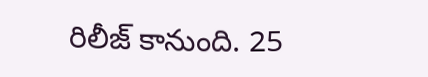రిలీజ్ కానుంది. 25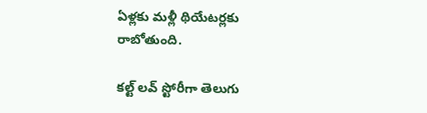ఏళ్లకు మళ్లీ థియేటర్లకు రాబోతుంది.

కల్ట్ లవ్ స్టోరీగా తెలుగు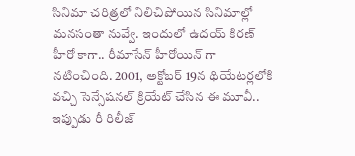సినిమా చరిత్రలో నిలిచిపోయిన సినిమాల్లో మనసంతా నువ్వే. ఇందులో ఉదయ్ కిరణ్ హీరో కాగా.. రీమాసేన్ హీరోయిన్ గా నటించింది. 2001, అక్టోబర్ 19న థియేటర్లలోకి వచ్చి సెన్సేషనల్ క్రియేట్ చేసిన ఈ మూవీ.. ఇప్పుడు రీ రిలీజ్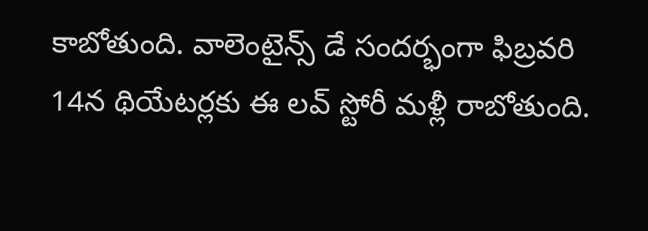కాబోతుంది. వాలెంటైన్స్ డే సందర్భంగా ఫిబ్రవరి 14న థియేటర్లకు ఈ లవ్ స్టోరీ మళ్లీ రాబోతుంది.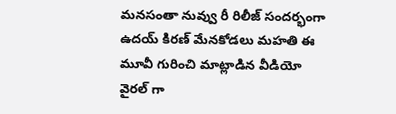మనసంతా నువ్వు రీ రిలీజ్ సందర్భంగా ఉదయ్ కిరణ్ మేనకోడలు మహతి ఈ మూవీ గురించి మాట్లాడిన వీడియో వైరల్ గా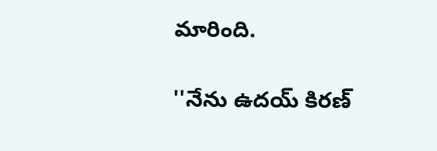మారింది.

''నేను ఉదయ్ కిరణ్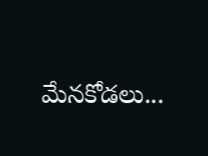మేనకోడలు...